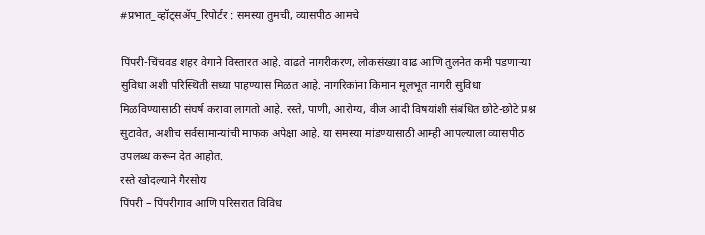#प्रभात_व्हॉट्सॲप_रिपोर्टर : समस्या तुमची, व्यासपीठ आमचे

पिंपरी-चिंचवड शहर वेगाने विस्तारत आहे. वाढते नागरीकरण, लोकसंख्या वाढ आणि तुलनेत कमी पडणाऱ्या सुविधा अशी परिस्थिती सध्या पाहण्यास मिळत आहे. नागरिकांना किमान मूलभूत नागरी सुविधा मिळविण्यासाठी संघर्ष करावा लागतो आहे. रस्ते, पाणी, आरोग्य, वीज आदी विषयांशी संबंधित छोटे-छोटे प्रश्न सुटावेत, अशीच सर्वसामान्यांची माफक अपेक्षा आहे. या समस्या मांडण्यासाठी आम्ही आपल्याला व्यासपीठ उपलब्ध करून देत आहोत.
रस्ते खोदल्याने गैरसोय
पिंपरी – पिंपरीगाव आणि परिसरात विविध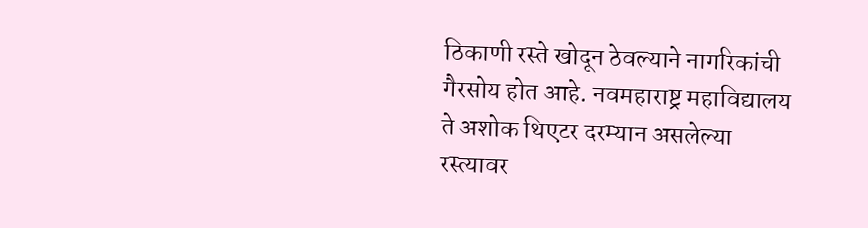ठिकाणी रस्ते खोदून ठेवल्याने नागरिकांची गैरसोय होत आहे. नवमहाराष्ट्र महाविद्यालय ते अशोक थिएटर दरम्यान असलेल्या रस्त्यावर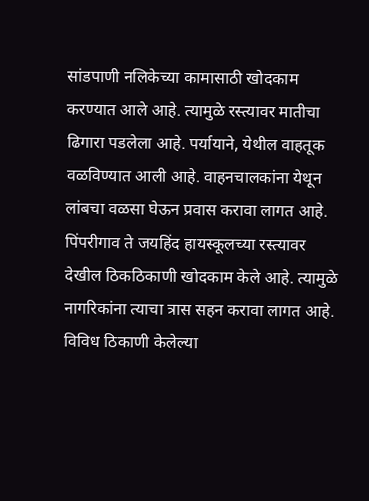सांडपाणी नलिकेच्या कामासाठी खोदकाम करण्यात आले आहे. त्यामुळे रस्त्यावर मातीचा ढिगारा पडलेला आहे. पर्यायाने, येथील वाहतूक वळविण्यात आली आहे. वाहनचालकांना येथून लांबचा वळसा घेऊन प्रवास करावा लागत आहे. पिंपरीगाव ते जयहिंद हायस्कूलच्या रस्त्यावर देखील ठिकठिकाणी खोदकाम केले आहे. त्यामुळे नागरिकांना त्याचा त्रास सहन करावा लागत आहे. विविध ठिकाणी केलेल्या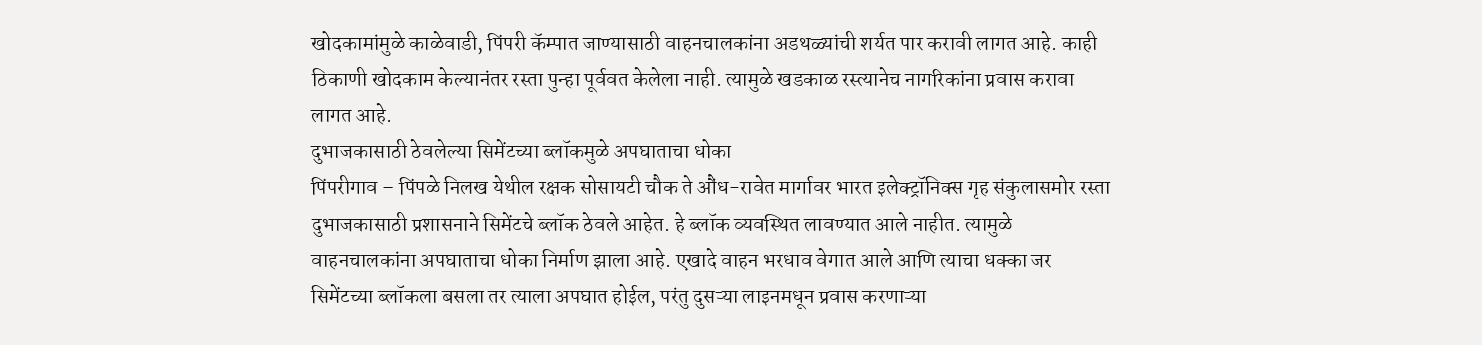खोदकामांमुळे काळेवाडी, पिंपरी कॅम्पात जाण्यासाठी वाहनचालकांना अडथळ्यांची शर्यत पार करावी लागत आहे. काही ठिकाणी खोदकाम केल्यानंतर रस्ता पुन्हा पूर्ववत केलेला नाही. त्यामुळे खडकाळ रस्त्यानेच नागरिकांना प्रवास करावा लागत आहे.
दुभाजकासाठी ठेवलेल्या सिमेंटच्या ब्लॉकमुळे अपघाताचा धोका
पिंपरीगाव – पिंपळे निलख येथील रक्षक सोसायटी चौक ते औंध-रावेत मार्गावर भारत इलेक्ट्रॉनिक्स गृह संकुलासमोर रस्ता दुभाजकासाठी प्रशासनाने सिमेंटचे ब्लॉक ठेवले आहेत. हे ब्लॉक व्यवस्थित लावण्यात आले नाहीत. त्यामुळे वाहनचालकांना अपघाताचा धोका निर्माण झाला आहे. एखादे वाहन भरधाव वेगात आले आणि त्याचा धक्का जर सिमेंटच्या ब्लॉकला बसला तर त्याला अपघात होईल, परंतु दुसऱ्या लाइनमधून प्रवास करणाऱ्या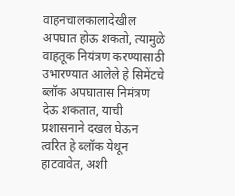वाहनचालकालादेखील अपघात होऊ शकतो, त्यामुळे वाहतूक नियंत्रण करण्यासाठी उभारण्यात आलेले हे सिमेंटचे ब्लॉक अपघातास निमंत्रण देऊ शकतात, याची प्रशासनाने दखल घेऊन त्वरित हे ब्लॉक येथून हाटवावेत, अशी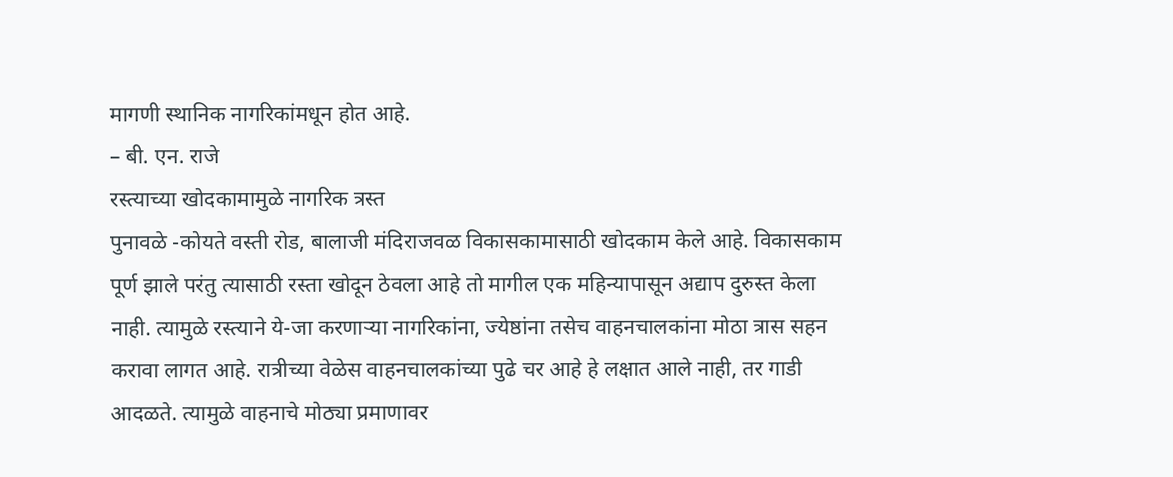मागणी स्थानिक नागरिकांमधून होत आहे.
– बी. एन. राजे
रस्त्याच्या खोदकामामुळे नागरिक त्रस्त
पुनावळे -कोयते वस्ती रोड, बालाजी मंदिराजवळ विकासकामासाठी खोदकाम केले आहे. विकासकाम पूर्ण झाले परंतु त्यासाठी रस्ता खोदून ठेवला आहे तो मागील एक महिन्यापासून अद्याप दुरुस्त केला नाही. त्यामुळे रस्त्याने ये-जा करणाऱ्या नागरिकांना, ज्येष्ठांना तसेच वाहनचालकांना मोठा त्रास सहन करावा लागत आहे. रात्रीच्या वेळेस वाहनचालकांच्या पुढे चर आहे हे लक्षात आले नाही, तर गाडी आदळते. त्यामुळे वाहनाचे मोठ्या प्रमाणावर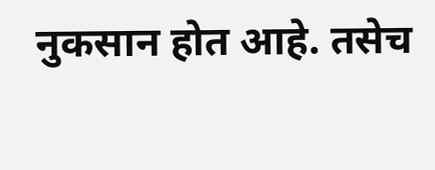नुकसान होत आहे. तसेच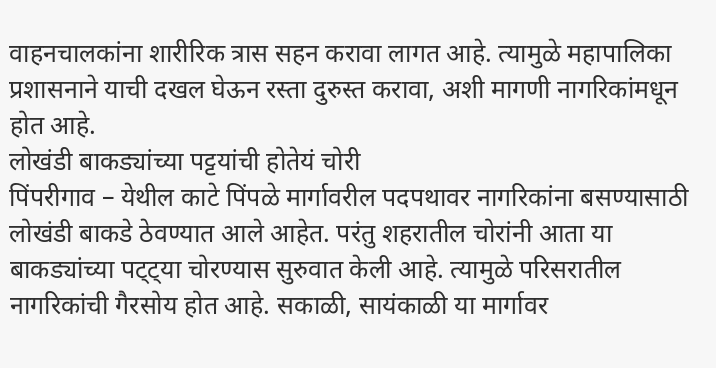वाहनचालकांना शारीरिक त्रास सहन करावा लागत आहे. त्यामुळे महापालिका प्रशासनाने याची दखल घेऊन रस्ता दुरुस्त करावा, अशी मागणी नागरिकांमधून होत आहे.
लोखंडी बाकड्यांच्या पट्टयांची होतेयं चोरी
पिंपरीगाव – येथील काटे पिंपळे मार्गावरील पदपथावर नागरिकांना बसण्यासाठी लोखंडी बाकडे ठेवण्यात आले आहेत. परंतु शहरातील चोरांनी आता या बाकड्यांच्या पट्ट्या चोरण्यास सुरुवात केली आहे. त्यामुळे परिसरातील नागरिकांची गैरसोय होत आहे. सकाळी, सायंकाळी या मार्गावर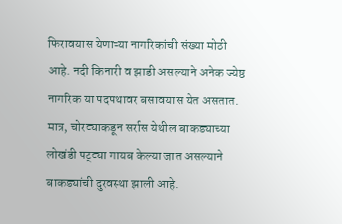फिरावयास येणाऱ्या नागरिकांची संख्या मोठी आहे. नदी किनारी व झाडी असल्याने अनेक ज्येष्ठ नागरिक या पदपथावर बसावयास येत असतात. मात्र, चोरट्याकडून सर्रास येथील बाकड्याच्या लोखंडी पट्ट्या गायब केल्या जात असल्याने बाकड्यांची दुरवस्था झाली आहे.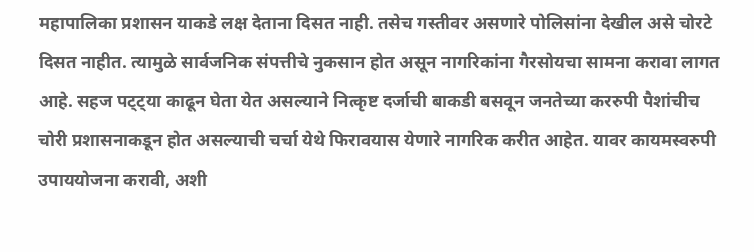महापालिका प्रशासन याकडे लक्ष देताना दिसत नाही. तसेच गस्तीवर असणारे पोलिसांना देखील असे चोरटे दिसत नाहीत. त्यामुळे सार्वजनिक संपत्तीचे नुकसान होत असून नागरिकांना गैरसोयचा सामना करावा लागत आहे. सहज पट्ट्या काढून घेता येत असल्याने नित्कृष्ट दर्जाची बाकडी बसवून जनतेच्या कररुपी पैशांचीच चोरी प्रशासनाकडून होत असल्याची चर्चा येथे फिरावयास येणारे नागरिक करीत आहेत. यावर कायमस्वरुपी उपाययोजना करावी, अशी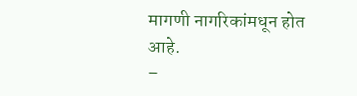मागणी नागरिकांमधून होत आहे.
–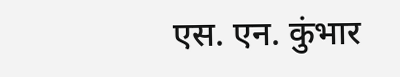एस. एन. कुंभार